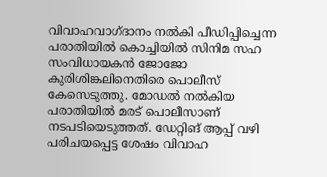വിവാഹവാഗ്ദാനം നല്‍കി പീഡിപ്പിച്ചെന്ന പരാതിയില്‍ കൊച്ചിയില്‍ സിനിമ സഹ സംവിധായകന്‍ ജോജോ കുരിശിങ്കലിനെതിരെ പൊലീസ് കേസെടുത്തു. മോഡല്‍ നല്‍കിയ പരാതിയില്‍ മരട് പൊലീസാണ് നടപടിയെടുത്തത്. ഡേറ്റിങ് ആപ്പ് വഴി പരിചയപ്പെട്ട ശേഷം വിവാഹ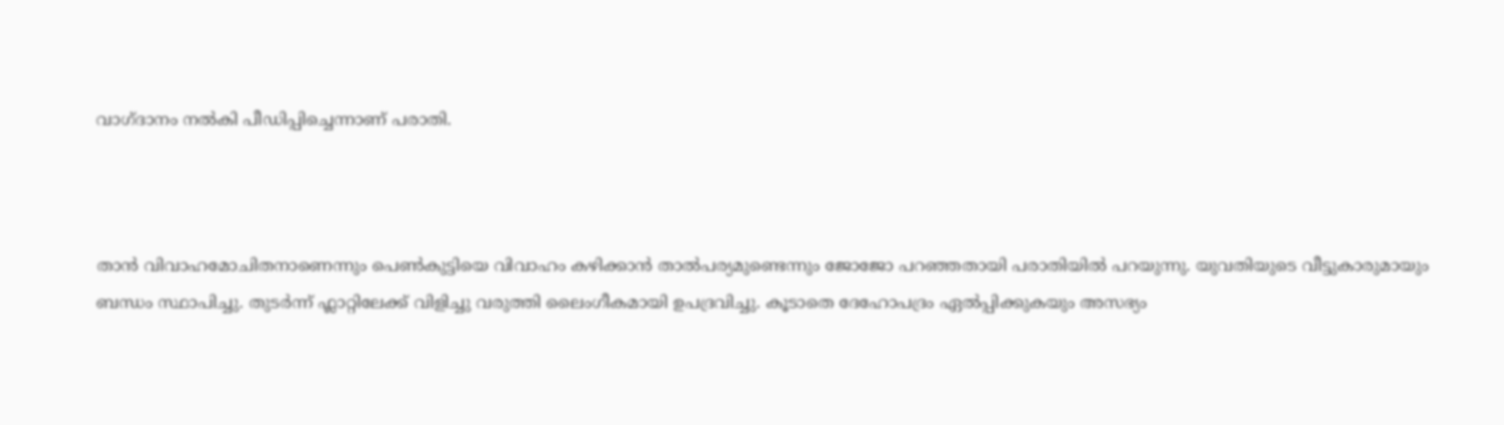വാഗ്ദാനം നൽകി പീഡിപ്പിച്ചെന്നാണ് പരാതി.



താന്‍ വിവാഹമോചിതനാണെന്നും പെണ്‍കുട്ടിയെ വിവാഹം കഴിക്കാന്‍ താല്‍പര്യമുണ്ടെന്നും ജോജോ പറഞ്ഞതായി പരാതിയില്‍ പറയുന്നു. യുവതിയുടെ വീട്ടുകാരുമായും ബന്ധം സ്ഥാപിച്ചു. തുടര്‍ന്ന് ഫ്ലാറ്റിലേക്ക് വിളിച്ചു വരുത്തി ലൈംഗീകമായി ഉപദ്രവിച്ചു. കൂടാതെ ദേഹോപദ്രം ഏല്‍പ്പിക്കുകയും അസഭ്യം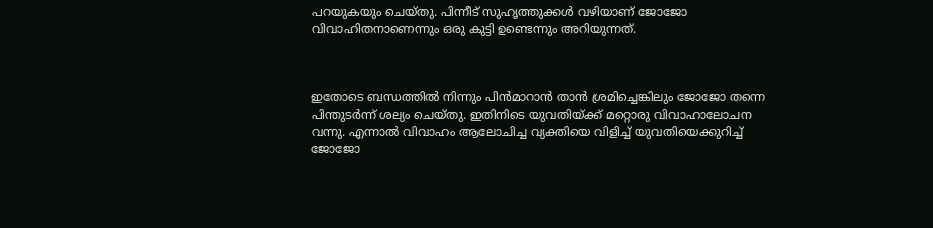പറയുകയും ചെയ്തു. പിന്നീട് സുഹൃത്തുക്കള്‍ വഴിയാണ് ജോജോ വിവാഹിതനാണെന്നും ഒരു കുട്ടി ഉണ്ടെന്നും അറിയുന്നത്.



ഇതോടെ ബന്ധത്തില്‍ നിന്നും പിന്‍മാറാന്‍ താന്‍ ശ്രമിച്ചെങ്കിലും ജോജോ തന്നെ പിന്തുടര്‍ന്ന് ശല്യം ചെയ്തു. ഇതിനിടെ യുവതിയ്ക്ക് മറ്റൊരു വിവാഹാലോചന വന്നു. എന്നാല്‍ വിവാഹം ആലോചിച്ച വ്യക്തിയെ വിളിച്ച് യുവതിയെക്കുറിച്ച് ജോജോ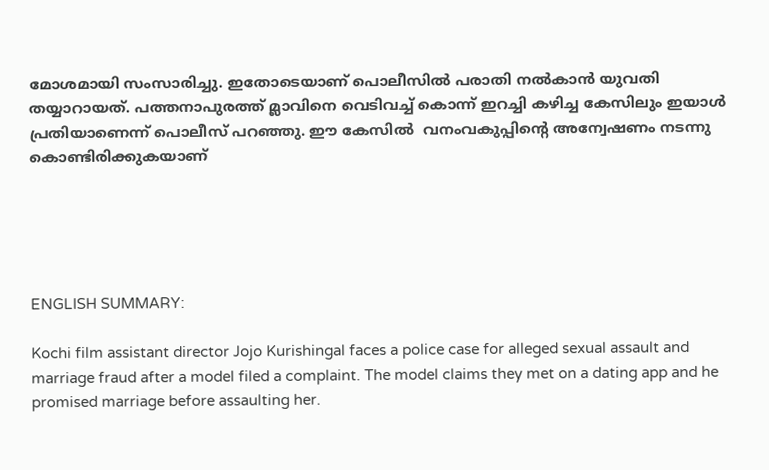മോശമായി സംസാരിച്ചു. ഇതോടെയാണ് പൊലീസില്‍ പരാതി നല്‍കാന്‍ യുവതി തയ്യാറായത്. പത്തനാപുരത്ത് മ്ലാവിനെ വെടിവച്ച് കൊന്ന് ഇറച്ചി കഴിച്ച കേസിലും ഇയാള്‍ പ്രതിയാണെന്ന് പൊലീസ് പറഞ്ഞു. ഈ കേസില്‍  വനംവകുപ്പിന്റെ അന്വേഷണം നടന്നു കൊണ്ടിരിക്കുകയാണ്





ENGLISH SUMMARY:

Kochi film assistant director Jojo Kurishingal faces a police case for alleged sexual assault and marriage fraud after a model filed a complaint. The model claims they met on a dating app and he promised marriage before assaulting her.